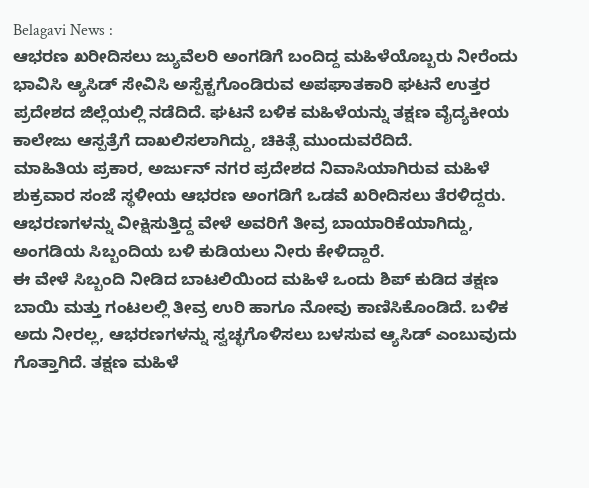Belagavi News :
ಆಭರಣ ಖರೀದಿಸಲು ಜ್ಯುವೆಲರಿ ಅಂಗಡಿಗೆ ಬಂದಿದ್ದ ಮಹಿಳೆಯೊಬ್ಬರು ನೀರೆಂದು ಭಾವಿಸಿ ಆ್ಯಸಿಡ್ ಸೇವಿಸಿ ಅಸ್ಪೆಕ್ಟಗೊಂಡಿರುವ ಅಪಘಾತಕಾರಿ ಘಟನೆ ಉತ್ತರ ಪ್ರದೇಶದ ಜಿಲ್ಲೆಯಲ್ಲಿ ನಡೆದಿದೆ. ಘಟನೆ ಬಳಿಕ ಮಹಿಳೆಯನ್ನು ತಕ್ಷಣ ವೈದ್ಯಕೀಯ ಕಾಲೇಜು ಆಸ್ಪತ್ರೆಗೆ ದಾಖಲಿಸಲಾಗಿದ್ದು, ಚಿಕಿತ್ಸೆ ಮುಂದುವರೆದಿದೆ.
ಮಾಹಿತಿಯ ಪ್ರಕಾರ, ಅರ್ಜುನ್ ನಗರ ಪ್ರದೇಶದ ನಿವಾಸಿಯಾಗಿರುವ ಮಹಿಳೆ ಶುಕ್ರವಾರ ಸಂಜೆ ಸ್ಥಳೀಯ ಆಭರಣ ಅಂಗಡಿಗೆ ಒಡವೆ ಖರೀದಿಸಲು ತೆರಳಿದ್ದರು. ಆಭರಣಗಳನ್ನು ವೀಕ್ಷಿಸುತ್ತಿದ್ದ ವೇಳೆ ಅವರಿಗೆ ತೀವ್ರ ಬಾಯಾರಿಕೆಯಾಗಿದ್ದು, ಅಂಗಡಿಯ ಸಿಬ್ಬಂದಿಯ ಬಳಿ ಕುಡಿಯಲು ನೀರು ಕೇಳಿದ್ದಾರೆ.
ಈ ವೇಳೆ ಸಿಬ್ಬಂದಿ ನೀಡಿದ ಬಾಟಲಿಯಿಂದ ಮಹಿಳೆ ಒಂದು ಶಿಪ್ ಕುಡಿದ ತಕ್ಷಣ ಬಾಯಿ ಮತ್ತು ಗಂಟಲಲ್ಲಿ ತೀವ್ರ ಉರಿ ಹಾಗೂ ನೋವು ಕಾಣಿಸಿಕೊಂಡಿದೆ. ಬಳಿಕ ಅದು ನೀರಲ್ಲ, ಆಭರಣಗಳನ್ನು ಸ್ವಚ್ಛಗೊಳಿಸಲು ಬಳಸುವ ಆ್ಯಸಿಡ್ ಎಂಬುವುದು ಗೊತ್ತಾಗಿದೆ. ತಕ್ಷಣ ಮಹಿಳೆ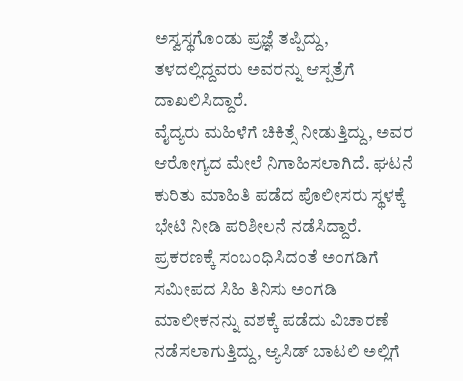ಅಸ್ವಸ್ಥಗೊಂಡು ಪ್ರಜ್ಞೆ ತಪ್ಪಿದ್ದು, ತಳದಲ್ಲಿದ್ದವರು ಅವರನ್ನು ಆಸ್ಪತ್ರೆಗೆ ದಾಖಲಿಸಿದ್ದಾರೆ.
ವೈದ್ಯರು ಮಹಿಳೆಗೆ ಚಿಕಿತ್ಸೆ ನೀಡುತ್ತಿದ್ದು, ಅವರ ಆರೋಗ್ಯದ ಮೇಲೆ ನಿಗಾಹಿಸಲಾಗಿದೆ. ಘಟನೆ ಕುರಿತು ಮಾಹಿತಿ ಪಡೆದ ಪೊಲೀಸರು ಸ್ಥಳಕ್ಕೆ ಭೇಟಿ ನೀಡಿ ಪರಿಶೀಲನೆ ನಡೆಸಿದ್ದಾರೆ. ಪ್ರಕರಣಕ್ಕೆ ಸಂಬಂಧಿಸಿದಂತೆ ಅಂಗಡಿಗೆ ಸಮೀಪದ ಸಿಹಿ ತಿನಿಸು ಅಂಗಡಿ ಮಾಲೀಕನನ್ನು ವಶಕ್ಕೆ ಪಡೆದು ವಿಚಾರಣೆ ನಡೆಸಲಾಗುತ್ತಿದ್ದು, ಆ್ಯಸಿಡ್ ಬಾಟಲಿ ಅಲ್ಲಿಗೆ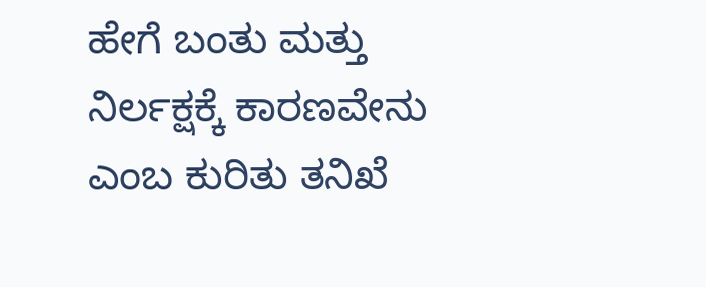ಹೇಗೆ ಬಂತು ಮತ್ತು ನಿರ್ಲಕ್ಷಕ್ಕೆ ಕಾರಣವೇನು ಎಂಬ ಕುರಿತು ತನಿಖೆ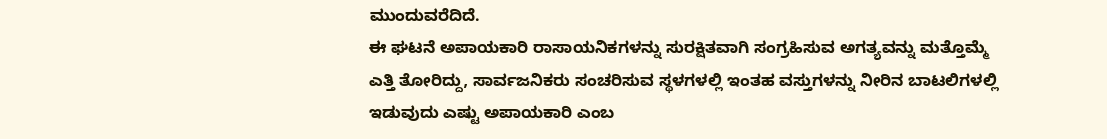ಮುಂದುವರೆದಿದೆ.
ಈ ಘಟನೆ ಅಪಾಯಕಾರಿ ರಾಸಾಯನಿಕಗಳನ್ನು ಸುರಕ್ಷಿತವಾಗಿ ಸಂಗ್ರಹಿಸುವ ಅಗತ್ಯವನ್ನು ಮತ್ತೊಮ್ಮೆ ಎತ್ತಿ ತೋರಿದ್ದು, ಸಾರ್ವಜನಿಕರು ಸಂಚರಿಸುವ ಸ್ಥಳಗಳಲ್ಲಿ ಇಂತಹ ವಸ್ತುಗಳನ್ನು ನೀರಿನ ಬಾಟಲಿಗಳಲ್ಲಿ ಇಡುವುದು ಎಷ್ಟು ಅಪಾಯಕಾರಿ ಎಂಬ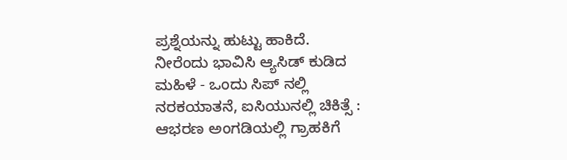ಪ್ರಶ್ನೆಯನ್ನು ಹುಟ್ಟು ಹಾಕಿದೆ.
ನೀರೆಂದು ಭಾವಿಸಿ ಆ್ಯಸಿಡ್ ಕುಡಿದ ಮಹಿಳೆ - ಒಂದು ಸಿಪ್ ನಲ್ಲಿ ನರಕಯಾತನೆ, ಐಸಿಯುನಲ್ಲಿ ಚಿಕಿತ್ಸೆ :
ಆಭರಣ ಅಂಗಡಿಯಲ್ಲಿ ಗ್ರಾಹಕಿಗೆ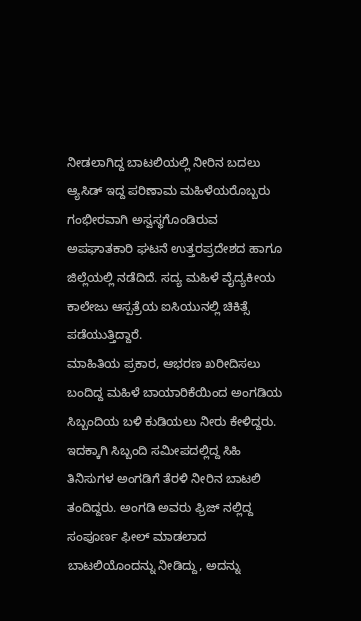ನೀಡಲಾಗಿದ್ದ ಬಾಟಲಿಯಲ್ಲಿ ನೀರಿನ ಬದಲು ಆ್ಯಸಿಡ್ ಇದ್ದ ಪರಿಣಾಮ ಮಹಿಳೆಯರೊಬ್ಬರು ಗಂಭೀರವಾಗಿ ಅಸ್ವಸ್ಥಗೊಂಡಿರುವ ಅಪಘಾತಕಾರಿ ಘಟನೆ ಉತ್ತರಪ್ರದೇಶದ ಹಾಗೂ ಜಿಲ್ಲೆಯಲ್ಲಿ ನಡೆದಿದೆ. ಸದ್ಯ ಮಹಿಳೆ ವೈದ್ಯಕೀಯ ಕಾಲೇಜು ಆಸ್ಪತ್ರೆಯ ಐಸಿಯುನಲ್ಲಿ ಚಿಕಿತ್ಸೆ ಪಡೆಯುತ್ತಿದ್ದಾರೆ.
ಮಾಹಿತಿಯ ಪ್ರಕಾರ, ಆಭರಣ ಖರೀದಿಸಲು ಬಂದಿದ್ದ ಮಹಿಳೆ ಬಾಯಾರಿಕೆಯಿಂದ ಅಂಗಡಿಯ ಸಿಬ್ಬಂದಿಯ ಬಳಿ ಕುಡಿಯಲು ನೀರು ಕೇಳಿದ್ದರು. ಇದಕ್ಕಾಗಿ ಸಿಬ್ಬಂದಿ ಸಮೀಪದಲ್ಲಿದ್ದ ಸಿಹಿ ತಿನಿಸುಗಳ ಅಂಗಡಿಗೆ ತೆರಳಿ ನೀರಿನ ಬಾಟಲಿ ತಂದಿದ್ದರು. ಅಂಗಡಿ ಅವರು ಫ್ರಿಜ್ ನಲ್ಲಿದ್ದ ಸಂಪೂರ್ಣ ಫೀಲ್ ಮಾಡಲಾದ ಬಾಟಲಿಯೊಂದನ್ನು ನೀಡಿದ್ದು, ಅದನ್ನು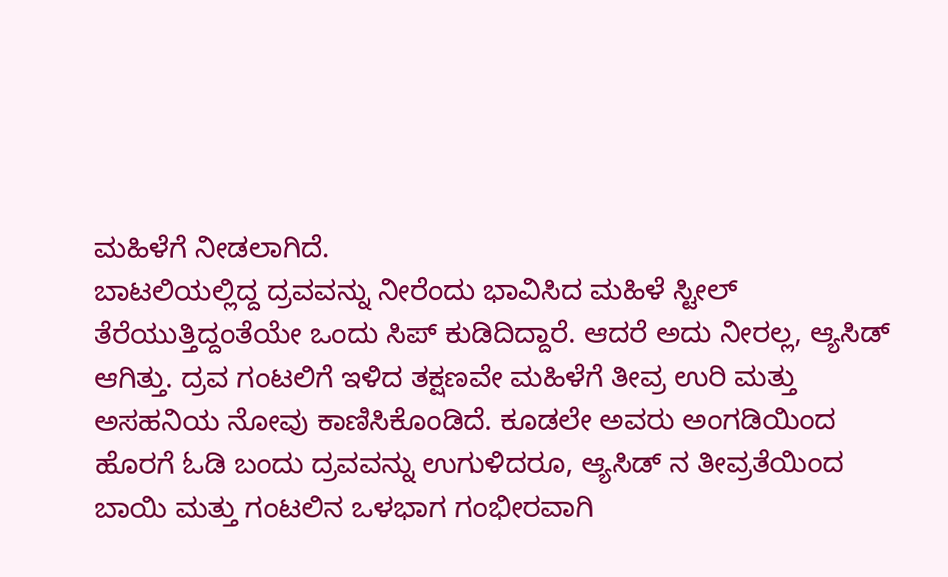ಮಹಿಳೆಗೆ ನೀಡಲಾಗಿದೆ.
ಬಾಟಲಿಯಲ್ಲಿದ್ದ ದ್ರವವನ್ನು ನೀರೆಂದು ಭಾವಿಸಿದ ಮಹಿಳೆ ಸ್ಟೀಲ್ ತೆರೆಯುತ್ತಿದ್ದಂತೆಯೇ ಒಂದು ಸಿಪ್ ಕುಡಿದಿದ್ದಾರೆ. ಆದರೆ ಅದು ನೀರಲ್ಲ, ಆ್ಯಸಿಡ್ ಆಗಿತ್ತು. ದ್ರವ ಗಂಟಲಿಗೆ ಇಳಿದ ತಕ್ಷಣವೇ ಮಹಿಳೆಗೆ ತೀವ್ರ ಉರಿ ಮತ್ತು ಅಸಹನಿಯ ನೋವು ಕಾಣಿಸಿಕೊಂಡಿದೆ. ಕೂಡಲೇ ಅವರು ಅಂಗಡಿಯಿಂದ ಹೊರಗೆ ಓಡಿ ಬಂದು ದ್ರವವನ್ನು ಉಗುಳಿದರೂ, ಆ್ಯಸಿಡ್ ನ ತೀವ್ರತೆಯಿಂದ ಬಾಯಿ ಮತ್ತು ಗಂಟಲಿನ ಒಳಭಾಗ ಗಂಭೀರವಾಗಿ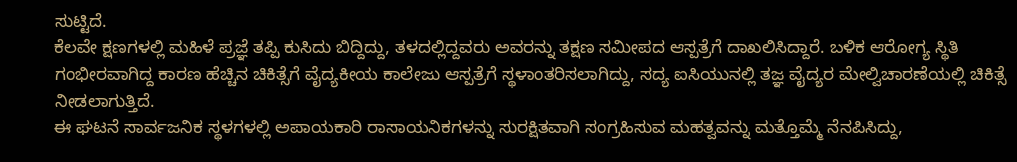ಸುಟ್ಟಿದೆ.
ಕೆಲವೇ ಕ್ಷಣಗಳಲ್ಲಿ ಮಹಿಳೆ ಪ್ರಜ್ಞೆ ತಪ್ಪಿ ಕುಸಿದು ಬಿದ್ದಿದ್ದು, ತಳದಲ್ಲಿದ್ದವರು ಅವರನ್ನು ತಕ್ಷಣ ಸಮೀಪದ ಆಸ್ಪತ್ರೆಗೆ ದಾಖಲಿಸಿದ್ದಾರೆ. ಬಳಿಕ ಆರೋಗ್ಯ ಸ್ಥಿತಿ ಗಂಭೀರವಾಗಿದ್ದ ಕಾರಣ ಹೆಚ್ಚಿನ ಚಿಕಿತ್ಸೆಗೆ ವೈದ್ಯಕೀಯ ಕಾಲೇಜು ಆಸ್ಪತ್ರೆಗೆ ಸ್ಥಳಾಂತರಿಸಲಾಗಿದ್ದು, ಸದ್ಯ ಐಸಿಯುನಲ್ಲಿ ತಜ್ಞ ವೈದ್ಯರ ಮೇಲ್ವಿಚಾರಣೆಯಲ್ಲಿ ಚಿಕಿತ್ಸೆ ನೀಡಲಾಗುತ್ತಿದೆ.
ಈ ಘಟನೆ ಸಾರ್ವಜನಿಕ ಸ್ಥಳಗಳಲ್ಲಿ ಅಪಾಯಕಾರಿ ರಾಸಾಯನಿಕಗಳನ್ನು ಸುರಕ್ಷಿತವಾಗಿ ಸಂಗ್ರಹಿಸುವ ಮಹತ್ವವನ್ನು ಮತ್ತೊಮ್ಮೆ ನೆನಪಿಸಿದ್ದು,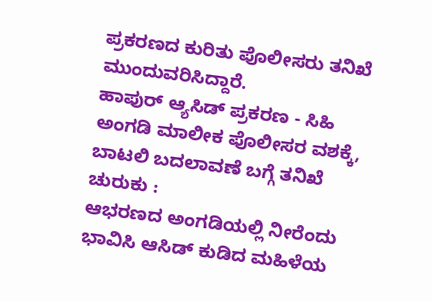ಪ್ರಕರಣದ ಕುರಿತು ಪೊಲೀಸರು ತನಿಖೆ ಮುಂದುವರಿಸಿದ್ದಾರೆ.
ಹಾಪುರ್ ಆ್ಯಸಿಡ್ ಪ್ರಕರಣ - ಸಿಹಿ ಅಂಗಡಿ ಮಾಲೀಕ ಪೊಲೀಸರ ವಶಕ್ಕೆ, ಬಾಟಲಿ ಬದಲಾವಣೆ ಬಗ್ಗೆ ತನಿಖೆ ಚುರುಕು :
ಆಭರಣದ ಅಂಗಡಿಯಲ್ಲಿ ನೀರೆಂದು ಭಾವಿಸಿ ಆಸಿಡ್ ಕುಡಿದ ಮಹಿಳೆಯ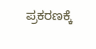ಪ್ರಕರಣಕ್ಕೆ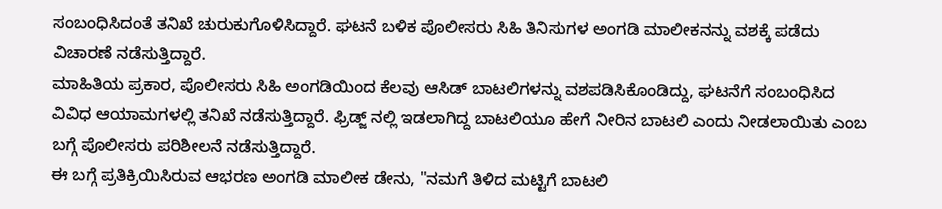ಸಂಬಂಧಿಸಿದಂತೆ ತನಿಖೆ ಚುರುಕುಗೊಳಿಸಿದ್ದಾರೆ. ಘಟನೆ ಬಳಿಕ ಪೊಲೀಸರು ಸಿಹಿ ತಿನಿಸುಗಳ ಅಂಗಡಿ ಮಾಲೀಕನನ್ನು ವಶಕ್ಕೆ ಪಡೆದು ವಿಚಾರಣೆ ನಡೆಸುತ್ತಿದ್ದಾರೆ.
ಮಾಹಿತಿಯ ಪ್ರಕಾರ, ಪೊಲೀಸರು ಸಿಹಿ ಅಂಗಡಿಯಿಂದ ಕೆಲವು ಆಸಿಡ್ ಬಾಟಲಿಗಳನ್ನು ವಶಪಡಿಸಿಕೊಂಡಿದ್ದು, ಘಟನೆಗೆ ಸಂಬಂಧಿಸಿದ ವಿವಿಧ ಆಯಾಮಗಳಲ್ಲಿ ತನಿಖೆ ನಡೆಸುತ್ತಿದ್ದಾರೆ. ಫ್ರಿಡ್ಜ್ ನಲ್ಲಿ ಇಡಲಾಗಿದ್ದ ಬಾಟಲಿಯೂ ಹೇಗೆ ನೀರಿನ ಬಾಟಲಿ ಎಂದು ನೀಡಲಾಯಿತು ಎಂಬ ಬಗ್ಗೆ ಪೊಲೀಸರು ಪರಿಶೀಲನೆ ನಡೆಸುತ್ತಿದ್ದಾರೆ.
ಈ ಬಗ್ಗೆ ಪ್ರತಿಕ್ರಿಯಿಸಿರುವ ಆಭರಣ ಅಂಗಡಿ ಮಾಲೀಕ ಡೇನು, "ನಮಗೆ ತಿಳಿದ ಮಟ್ಟಿಗೆ ಬಾಟಲಿ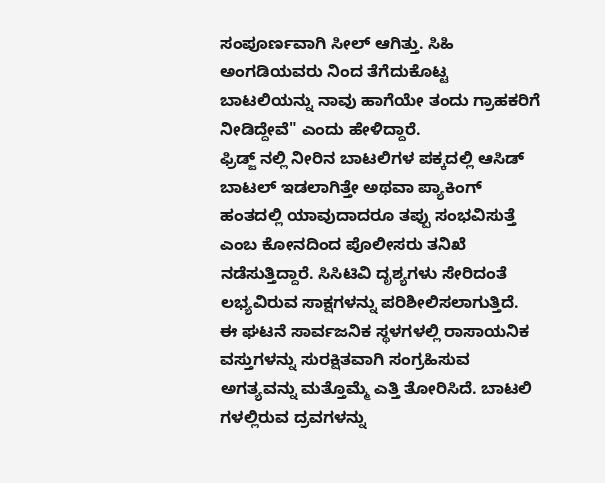ಸಂಪೂರ್ಣವಾಗಿ ಸೀಲ್ ಆಗಿತ್ತು. ಸಿಹಿ ಅಂಗಡಿಯವರು ನಿಂದ ತೆಗೆದುಕೊಟ್ಟ ಬಾಟಲಿಯನ್ನು ನಾವು ಹಾಗೆಯೇ ತಂದು ಗ್ರಾಹಕರಿಗೆ ನೀಡಿದ್ದೇವೆ" ಎಂದು ಹೇಳಿದ್ದಾರೆ.
ಫ್ರಿಡ್ಜ್ ನಲ್ಲಿ ನೀರಿನ ಬಾಟಲಿಗಳ ಪಕ್ಕದಲ್ಲಿ ಆಸಿಡ್ ಬಾಟಲ್ ಇಡಲಾಗಿತ್ತೇ ಅಥವಾ ಪ್ಯಾಕಿಂಗ್ ಹಂತದಲ್ಲಿ ಯಾವುದಾದರೂ ತಪ್ಪು ಸಂಭವಿಸುತ್ತೆ ಎಂಬ ಕೋನದಿಂದ ಪೊಲೀಸರು ತನಿಖೆ ನಡೆಸುತ್ತಿದ್ದಾರೆ. ಸಿಸಿಟಿವಿ ದೃಶ್ಯಗಳು ಸೇರಿದಂತೆ ಲಭ್ಯವಿರುವ ಸಾಕ್ಷಗಳನ್ನು ಪರಿಶೀಲಿಸಲಾಗುತ್ತಿದೆ.
ಈ ಘಟನೆ ಸಾರ್ವಜನಿಕ ಸ್ಥಳಗಳಲ್ಲಿ ರಾಸಾಯನಿಕ ವಸ್ತುಗಳನ್ನು ಸುರಕ್ಷಿತವಾಗಿ ಸಂಗ್ರಹಿಸುವ ಅಗತ್ಯವನ್ನು ಮತ್ತೊಮ್ಮೆ ಎತ್ತಿ ತೋರಿಸಿದೆ. ಬಾಟಲಿ ಗಳಲ್ಲಿರುವ ದ್ರವಗಳನ್ನು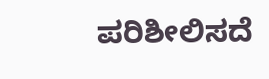ಪರಿಶೀಲಿಸದೆ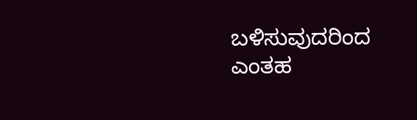ಬಳಿಸುವುದರಿಂದ ಎಂತಹ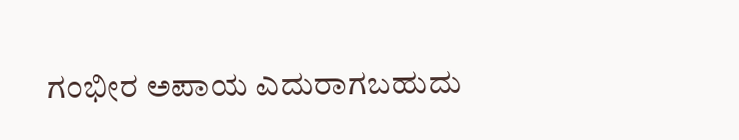ಗಂಭೀರ ಅಪಾಯ ಎದುರಾಗಬಹುದು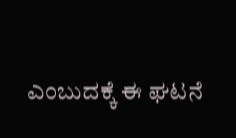ಎಂಬುದಕ್ಕೆ ಈ ಘಟನೆ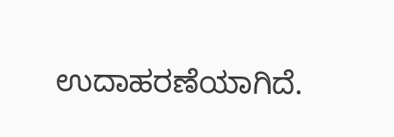ಉದಾಹರಣೆಯಾಗಿದೆ.